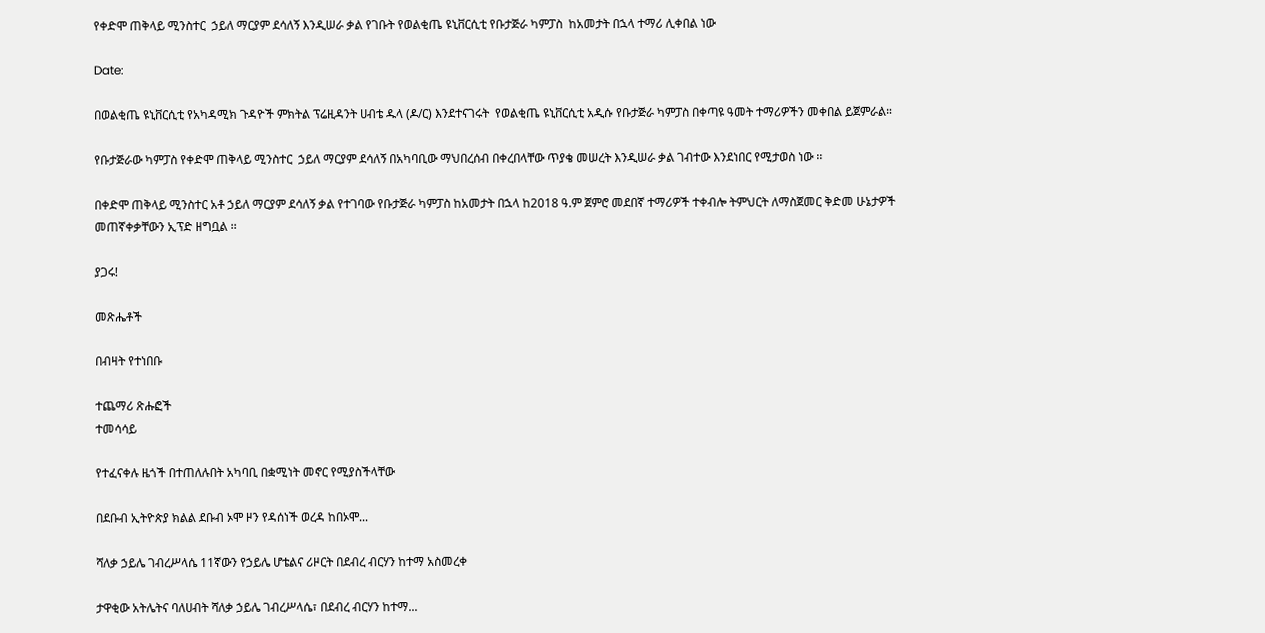የቀድሞ ጠቅላይ ሚንስተር  ኃይለ ማርያም ደሳለኝ እንዲሠራ ቃል የገቡት የወልቂጤ ዩኒቨርሲቲ የቡታጅራ ካምፓስ  ከአመታት በኋላ ተማሪ ሊቀበል ነው

Date:

በወልቂጤ ዩኒቨርሲቲ የአካዳሚክ ጉዳዮች ምክትል ፕሬዚዳንት ሀብቴ ዱላ (ዶ/ር) እንደተናገሩት  የወልቂጤ ዩኒቨርሲቲ አዲሱ የቡታጅራ ካምፓስ በቀጣዩ ዓመት ተማሪዎችን መቀበል ይጀምራል።

የቡታጅራው ካምፓስ የቀድሞ ጠቅላይ ሚንስተር  ኃይለ ማርያም ደሳለኝ በአካባቢው ማህበረሰብ በቀረበላቸው ጥያቄ መሠረት እንዲሠራ ቃል ገብተው እንደነበር የሚታወስ ነው ፡፡

በቀድሞ ጠቅላይ ሚንስተር አቶ ኃይለ ማርያም ደሳለኝ ቃል የተገባው የቡታጅራ ካምፓስ ከአመታት በኋላ ከ2018 ዓ.ም ጀምሮ መደበኛ ተማሪዎች ተቀብሎ ትምህርት ለማስጀመር ቅድመ ሁኔታዎች መጠኛቀቃቸውን ኢፕድ ዘግቧል ፡፡

ያጋሩ!

መጽሔቶች

በብዛት የተነበቡ

ተጨማሪ ጽሑፎች
ተመሳሳይ

የተፈናቀሉ ዜጎች በተጠለሉበት አካባቢ በቋሚነት መኖር የሚያስችላቸው

በደቡብ ኢትዮጵያ ክልል ደቡብ ኦሞ ዞን የዳሰነች ወረዳ ከበኦሞ...

ሻለቃ ኃይሌ ገብረሥላሴ 11ኛውን የኃይሌ ሆቴልና ሪዞርት በደብረ ብርሃን ከተማ አስመረቀ

ታዋቂው አትሌትና ባለሀብት ሻለቃ ኃይሌ ገብረሥላሴ፣ በደብረ ብርሃን ከተማ...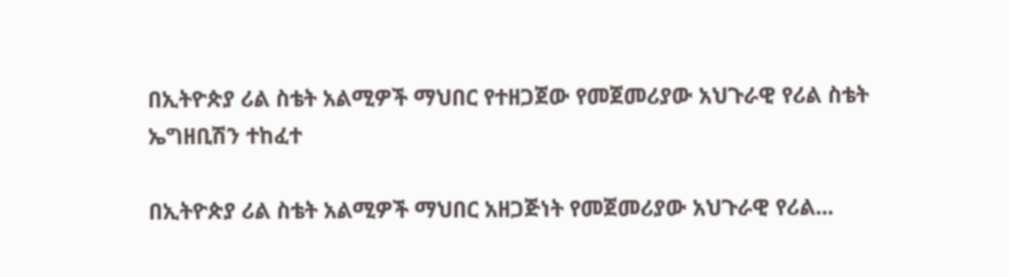በኢትዮጵያ ሪል ስቴት አልሚዎች ማህበር የተዘጋጀው የመጀመሪያው አህጉራዊ የሪል ስቴት ኤግዘቢሽን ተከፈተ

በኢትዮጵያ ሪል ስቴት አልሚዎች ማህበር አዘጋጅነት የመጀመሪያው አህጉራዊ የሪል...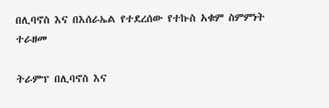በሊባኖስ እና በእሰራኤል የተደረሰው የተኩስ አቁም ስምምነት ተራዘመ

ትራምፕ በሊባኖስ እና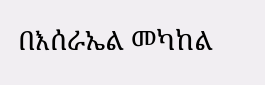በእሰራኤል መካከል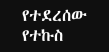የተደረሰው የተኩስ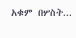አቁም በሦስት...